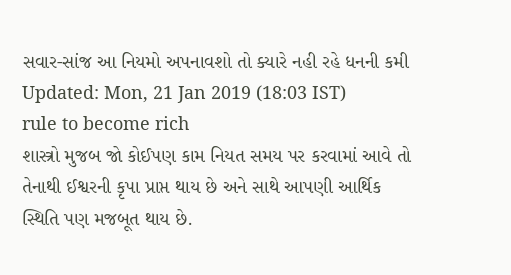સવાર-સાંજ આ નિયમો અપનાવશો તો ક્યારે નહી રહે ધનની કમી
Updated: Mon, 21 Jan 2019 (18:03 IST)
rule to become rich
શાસ્ત્રો મુજબ જો કોઈપણ કામ નિયત સમય પર કરવામાં આવે તો તેનાથી ઈશ્વરની કૃપા પ્રાપ્ત થાય છે અને સાથે આપણી આર્થિક સ્થિતિ પણ મજબૂત થાય છે.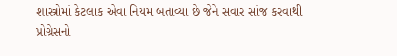શાસ્ત્રોમાં કેટલાક એવા નિયમ બતાવ્યા છે જેને સવાર સાંજ કરવાથી પ્રોગ્રેસનો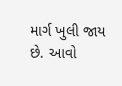માર્ગ ખુલી જાય છે. આવો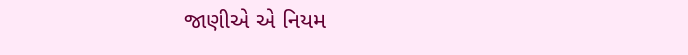જાણીએ એ નિયમ